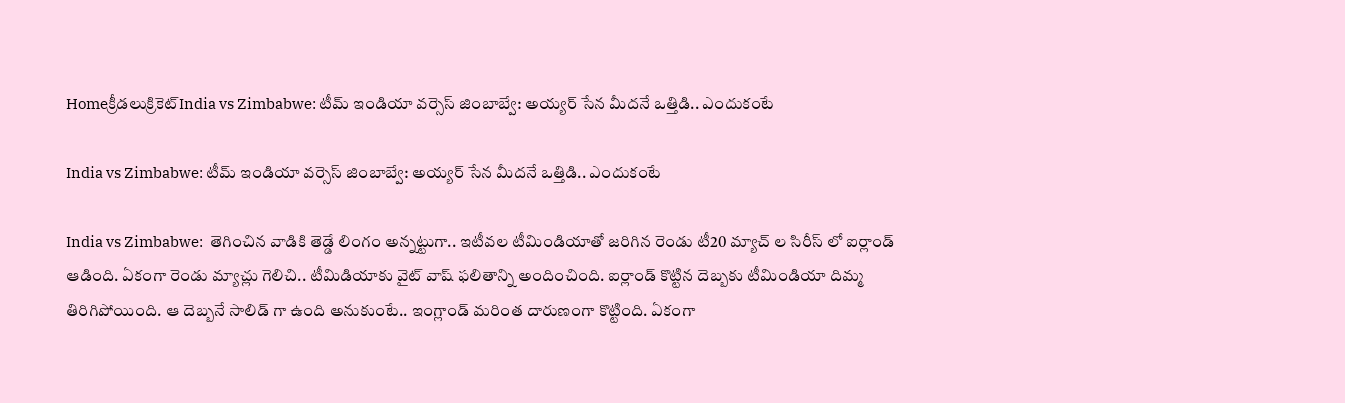Homeక్రీడలుక్రికెట్‌India vs Zimbabwe: టీమ్ ఇండియా వర్సెస్ జింబాబ్వే: అయ్యర్ సేన మీదనే ఒత్తిడి.. ఎందుకంటే

India vs Zimbabwe: టీమ్ ఇండియా వర్సెస్ జింబాబ్వే: అయ్యర్ సేన మీదనే ఒత్తిడి.. ఎందుకంటే

India vs Zimbabwe:  తెగించిన వాడికి తెడ్డే లింగం అన్నట్టుగా.. ఇటీవల టీమిండియాతో జరిగిన రెండు టీ20 మ్యాచ్ ల సిరీస్ లో ఐర్లాండ్ ఆడింది. ఏకంగా రెండు మ్యాచ్లు గెలిచి.. టీమిడియాకు వైట్ వాష్ ఫలితాన్ని అందించింది. ఐర్లాండ్ కొట్టిన దెబ్బకు టీమిండియా దిమ్మ తిరిగిపోయింది. ఆ దెబ్బనే సాలిడ్ గా ఉంది అనుకుంటే.. ఇంగ్లాండ్ మరింత దారుణంగా కొట్టింది. ఏకంగా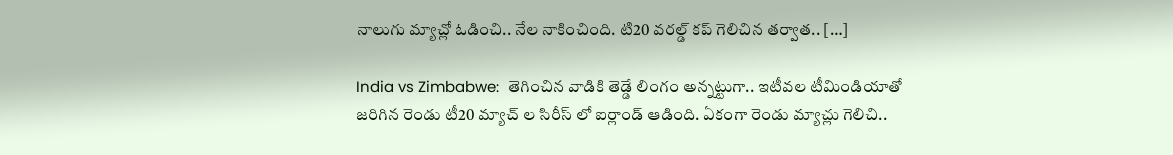నాలుగు మ్యాచ్లో ఓడించి.. నేల నాకించింది. టి20 వరల్డ్ కప్ గెలిచిన తర్వాత.. […]

India vs Zimbabwe:  తెగించిన వాడికి తెడ్డే లింగం అన్నట్టుగా.. ఇటీవల టీమిండియాతో జరిగిన రెండు టీ20 మ్యాచ్ ల సిరీస్ లో ఐర్లాండ్ ఆడింది. ఏకంగా రెండు మ్యాచ్లు గెలిచి..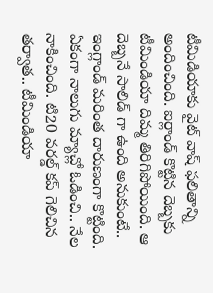టీమిడియాకు వైట్ వాష్ ఫలితాన్ని అందించింది. ఐర్లాండ్ కొట్టిన దెబ్బకు టీమిండియా దిమ్మ తిరిగిపోయింది. ఆ దెబ్బనే సాలిడ్ గా ఉంది అనుకుంటే.. ఇంగ్లాండ్ మరింత దారుణంగా కొట్టింది. ఏకంగా నాలుగు మ్యాచ్లో ఓడించి.. నేల నాకించింది. టి20 వరల్డ్ కప్ గెలిచిన తర్వాత.. టీమిండియా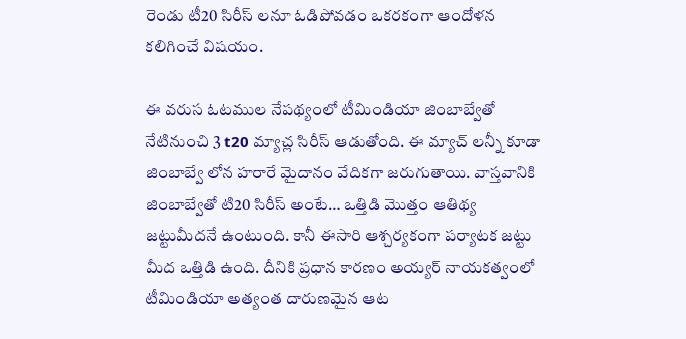రెండు టీ20 సిరీస్ లనూ ఓడిపోవడం ఒకరకంగా ఆందోళన కలిగించే విషయం.

ఈ వరుస ఓటముల నేపథ్యంలో టీమిండియా జింబాబ్వేతో నేటినుంచి 3 t20 మ్యాచ్ల సిరీస్ ఆడుతోంది. ఈ మ్యాచ్ లన్నీ కూడా జింబాబ్వే లోన హరారే మైదానం వేదికగా జరుగుతాయి. వాస్తవానికి జింబాబ్వేతో టి20 సిరీస్ అంటే… ఒత్తిడి మొత్తం ఆతిథ్య జట్టుమీదనే ఉంటుంది. కానీ ఈసారి ఆశ్చర్యకంగా పర్యాటక జట్టు మీద ఒత్తిడి ఉంది. దీనికి ప్రధాన కారణం అయ్యర్ నాయకత్వంలో టీమిండియా అత్యంత దారుణమైన ఆట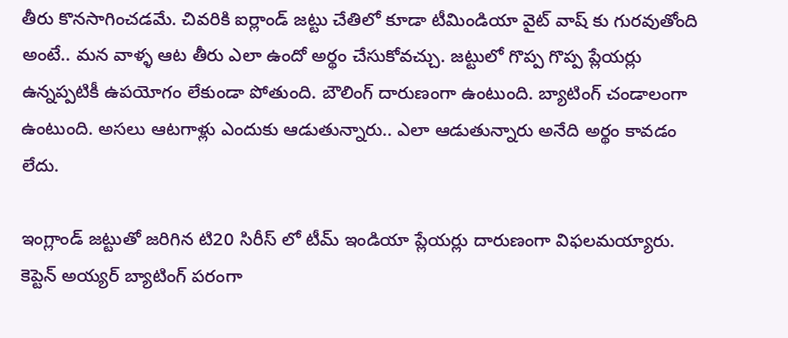తీరు కొనసాగించడమే. చివరికి ఐర్లాండ్ జట్టు చేతిలో కూడా టీమిండియా వైట్ వాష్ కు గురవుతోంది అంటే.. మన వాళ్ళ ఆట తీరు ఎలా ఉందో అర్థం చేసుకోవచ్చు. జట్టులో గొప్ప గొప్ప ప్లేయర్లు ఉన్నప్పటికీ ఉపయోగం లేకుండా పోతుంది. బౌలింగ్ దారుణంగా ఉంటుంది. బ్యాటింగ్ చండాలంగా ఉంటుంది. అసలు ఆటగాళ్లు ఎందుకు ఆడుతున్నారు.. ఎలా ఆడుతున్నారు అనేది అర్థం కావడం లేదు.

ఇంగ్లాండ్ జట్టుతో జరిగిన టి20 సిరీస్ లో టీమ్ ఇండియా ప్లేయర్లు దారుణంగా విఫలమయ్యారు. కెప్టెన్ అయ్యర్ బ్యాటింగ్ పరంగా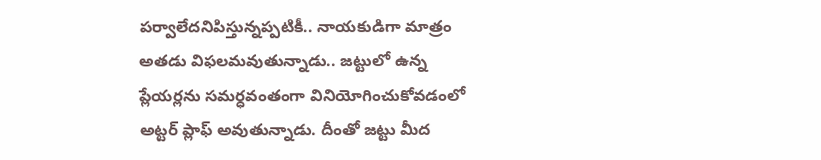పర్వాలేదనిపిస్తున్నప్పటికీ.. నాయకుడిగా మాత్రం అతడు విఫలమవుతున్నాడు.. జట్టులో ఉన్న ప్లేయర్లను సమర్ధవంతంగా వినియోగించుకోవడంలో అట్టర్ ప్లాఫ్ అవుతున్నాడు. దీంతో జట్టు మీద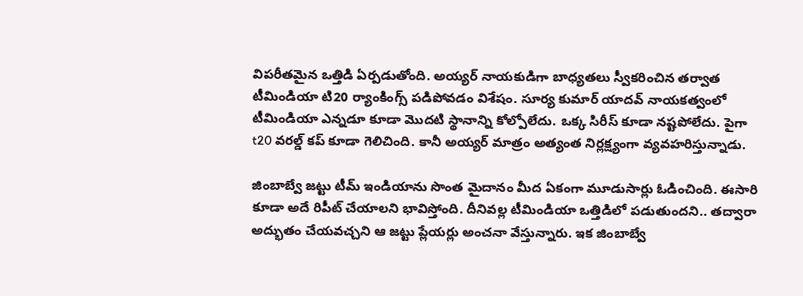విపరీతమైన ఒత్తిడి ఏర్పడుతోంది. అయ్యర్ నాయకుడిగా బాధ్యతలు స్వీకరించిన తర్వాత టీమిండియా టి20 ర్యాంకింగ్స్ పడిపోవడం విశేషం. సూర్య కుమార్ యాదవ్ నాయకత్వంలో టీమిండియా ఎన్నడూ కూడా మొదటి స్థానాన్ని కోల్పోలేదు. ఒక్క సిరీస్ కూడా నష్టపోలేదు. పైగా t20 వరల్డ్ కప్ కూడా గెలిచింది. కానీ అయ్యర్ మాత్రం అత్యంత నిర్లక్ష్యంగా వ్యవహరిస్తున్నాడు.

జింబాబ్వే జట్టు టీమ్ ఇండియాను సొంత మైదానం మీద ఏకంగా మూడుసార్లు ఓడించింది. ఈసారి కూడా అదే రిపీట్ చేయాలని భావిస్తోంది. దీనివల్ల టీమిండియా ఒత్తిడిలో పడుతుందని.. తద్వారా అద్భుతం చేయవచ్చని ఆ జట్టు ప్లేయర్లు అంచనా వేస్తున్నారు. ఇక జింబాబ్వే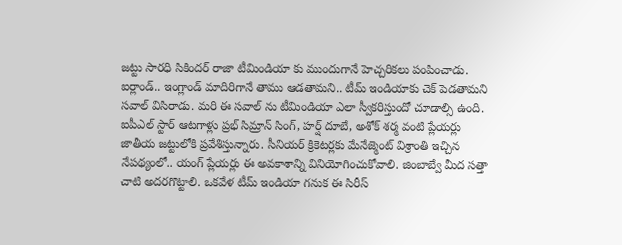జట్టు సారధి సికిందర్ రాజా టీమిండియా కు ముందుగానే హెచ్చరికలు పంపించాడు. ఐర్లాండ్.. ఇంగ్లాండ్ మాదిరిగానే తాము ఆడతామని.. టీమ్ ఇండియాకు చెక్ పెడతామని సవాల్ విసిరాడు. మరి ఈ సవాల్ ను టీమిండియా ఎలా స్వీకరిస్తుందో చూడాల్సి ఉంది. ఐపీఎల్ స్టార్ ఆటగాళ్లు ప్రభ్ సిమ్రాన్ సింగ్, హర్ష్ దూబే, అశోక్ శర్మ వంటి ప్లేయర్లు జాతీయ జట్టులోకి ప్రవేశిస్తున్నారు. సీనియర్ క్రికెటర్లకు మేనేజ్మెంట్ విశ్రాంతి ఇచ్చిన నేపథ్యంలో.. యంగ్ ప్లేయర్లు ఈ అవకాశాన్ని వినియోగించుకోవాలి. జింబాబ్వే మీద సత్తా చాటి అదరగొట్టాలి. ఒకవేళ టీమ్ ఇండియా గనుక ఈ సిరీస్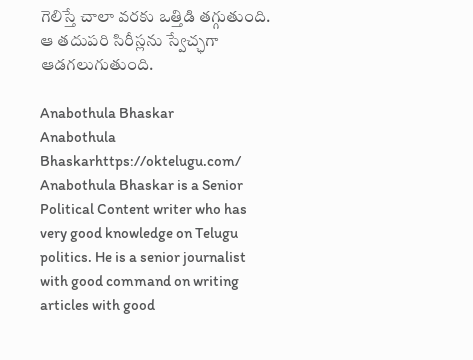గెలిస్తే చాలా వరకు ఒత్తిడి తగ్గుతుంది. ఆ తదుపరి సిరీస్లను స్వేచ్ఛగా ఆడగలుగుతుంది.

Anabothula Bhaskar
Anabothula Bhaskarhttps://oktelugu.com/
Anabothula Bhaskar is a Senior Political Content writer who has very good knowledge on Telugu politics. He is a senior journalist with good command on writing articles with good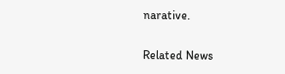narative.

Related News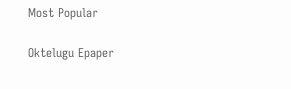Most Popular

Oktelugu Epaper